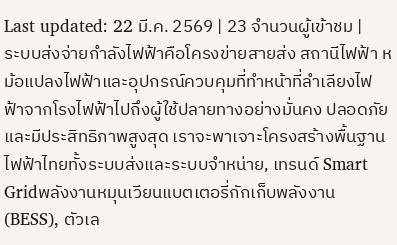Last updated: 22 มี.ค. 2569 | 23 จำนวนผู้เข้าชม |
ระบบส่งจ่ายกำลังไฟฟ้าคือโครงข่ายสายส่ง สถานีไฟฟ้า หม้อแปลงไฟฟ้าและอุปกรณ์ควบคุมที่ทำหน้าที่ลำเลียงไฟฟ้าจากโรงไฟฟ้าไปถึงผู้ใช้ปลายทางอย่างมั่นคง ปลอดภัย และมีประสิทธิภาพสูงสุด เราจะพาเจาะโครงสร้างพื้นฐานไฟฟ้าไทยทั้งระบบส่งและระบบจำหน่าย, เทรนด์ Smart Gridพลังงานหมุนเวียนแบตเตอรี่กักเก็บพลังงาน (BESS), ตัวเล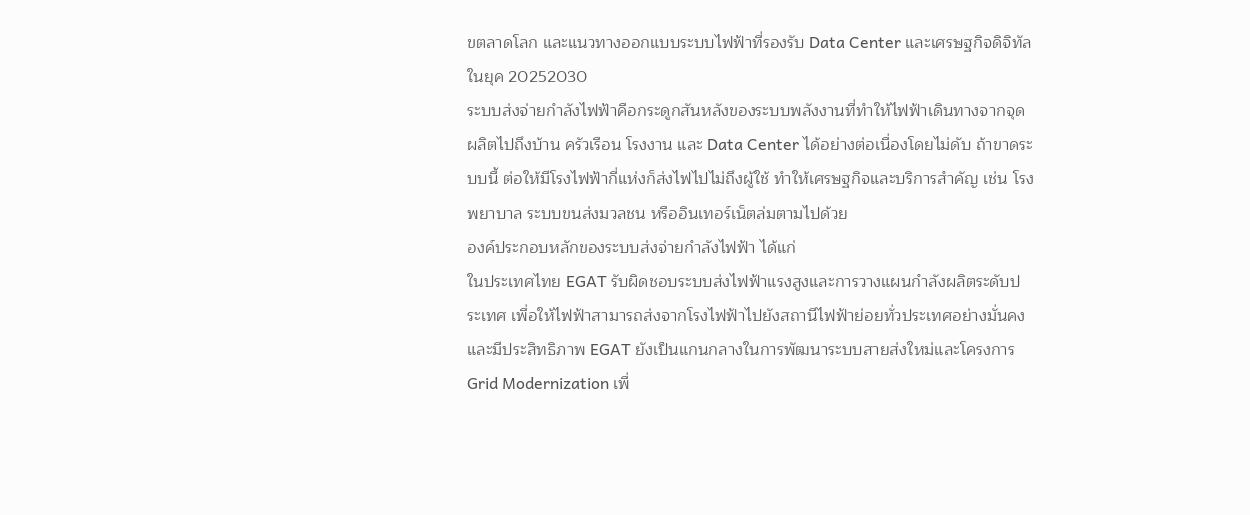ขตลาดโลก และแนวทางออกแบบระบบไฟฟ้าที่รองรับ Data Center และเศรษฐกิจดิจิทัลในยุค 20252030
ระบบส่งจ่ายกำลังไฟฟ้าคือกระดูกสันหลังของระบบพลังงานที่ทำให้ไฟฟ้าเดินทางจากจุดผลิตไปถึงบ้าน ครัวเรือน โรงงาน และ Data Center ได้อย่างต่อเนื่องโดยไม่ดับ ถ้าขาดระบบนี้ ต่อให้มีโรงไฟฟ้ากี่แห่งก็ส่งไฟไปไม่ถึงผู้ใช้ ทำให้เศรษฐกิจและบริการสำคัญ เช่น โรงพยาบาล ระบบขนส่งมวลชน หรืออินเทอร์เน็ตล่มตามไปด้วย
องค์ประกอบหลักของระบบส่งจ่ายกำลังไฟฟ้า ได้แก่
ในประเทศไทย EGAT รับผิดชอบระบบส่งไฟฟ้าแรงสูงและการวางแผนกำลังผลิตระดับประเทศ เพื่อให้ไฟฟ้าสามารถส่งจากโรงไฟฟ้าไปยังสถานีไฟฟ้าย่อยทั่วประเทศอย่างมั่นคงและมีประสิทธิภาพ EGAT ยังเป็นแกนกลางในการพัฒนาระบบสายส่งใหม่และโครงการ Grid Modernization เพื่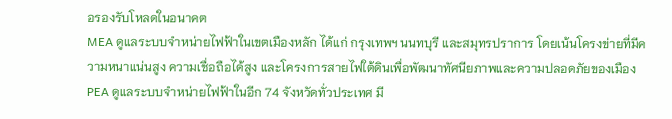อรองรับโหลดในอนาคต
MEA ดูแลระบบจำหน่ายไฟฟ้าในเขตเมืองหลัก ได้แก่ กรุงเทพฯ นนทบุรี และสมุทรปราการ โดยเน้นโครงข่ายที่มีความหนาแน่นสูง ความเชื่อถือได้สูง และโครงการสายไฟใต้ดินเพื่อพัฒนาทัศนียภาพและความปลอดภัยของเมือง
PEA ดูแลระบบจำหน่ายไฟฟ้าในอีก 74 จังหวัดทั่วประเทศ มี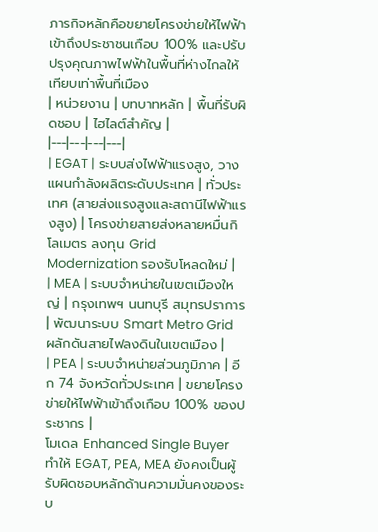ภารกิจหลักคือขยายโครงข่ายให้ไฟฟ้าเข้าถึงประชาชนเกือบ 100% และปรับปรุงคุณภาพไฟฟ้าในพื้นที่ห่างไกลให้เทียบเท่าพื้นที่เมือง
| หน่วยงาน | บทบาทหลัก | พื้นที่รับผิดชอบ | ไฮไลต์สำคัญ |
|---|---|---|---|
| EGAT | ระบบส่งไฟฟ้าแรงสูง, วางแผนกำลังผลิตระดับประเทศ | ทั่วประเทศ (สายส่งแรงสูงและสถานีไฟฟ้าแรงสูง) | โครงข่ายสายส่งหลายหมื่นกิโลเมตร ลงทุน Grid Modernization รองรับโหลดใหม่ |
| MEA | ระบบจำหน่ายในเขตเมืองใหญ่ | กรุงเทพฯ นนทบุรี สมุทรปราการ | พัฒนาระบบ Smart Metro Grid ผลักดันสายไฟลงดินในเขตเมือง |
| PEA | ระบบจำหน่ายส่วนภูมิภาค | อีก 74 จังหวัดทั่วประเทศ | ขยายโครงข่ายให้ไฟฟ้าเข้าถึงเกือบ 100% ของประชากร |
โมเดล Enhanced Single Buyer ทำให้ EGAT, PEA, MEA ยังคงเป็นผู้รับผิดชอบหลักด้านความมั่นคงของระบ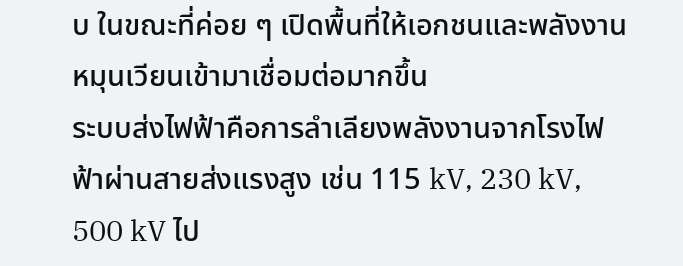บ ในขณะที่ค่อย ๆ เปิดพื้นที่ให้เอกชนและพลังงานหมุนเวียนเข้ามาเชื่อมต่อมากขึ้น
ระบบส่งไฟฟ้าคือการลำเลียงพลังงานจากโรงไฟฟ้าผ่านสายส่งแรงสูง เช่น 115 kV, 230 kV, 500 kV ไป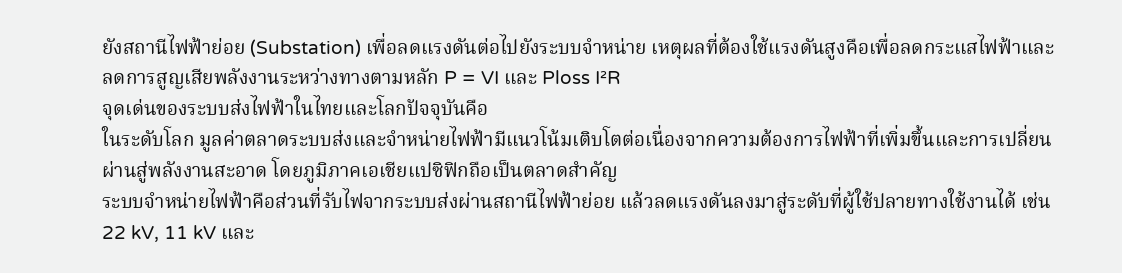ยังสถานีไฟฟ้าย่อย (Substation) เพื่อลดแรงดันต่อไปยังระบบจำหน่าย เหตุผลที่ต้องใช้แรงดันสูงคือเพื่อลดกระแสไฟฟ้าและลดการสูญเสียพลังงานระหว่างทางตามหลัก P = VI และ Ploss I²R
จุดเด่นของระบบส่งไฟฟ้าในไทยและโลกปัจจุบันคือ
ในระดับโลก มูลค่าตลาดระบบส่งและจำหน่ายไฟฟ้ามีแนวโน้มเติบโตต่อเนื่องจากความต้องการไฟฟ้าที่เพิ่มขึ้นและการเปลี่ยนผ่านสู่พลังงานสะอาด โดยภูมิภาคเอเชียแปซิฟิกถือเป็นตลาดสำคัญ
ระบบจำหน่ายไฟฟ้าคือส่วนที่รับไฟจากระบบส่งผ่านสถานีไฟฟ้าย่อย แล้วลดแรงดันลงมาสู่ระดับที่ผู้ใช้ปลายทางใช้งานได้ เช่น 22 kV, 11 kV และ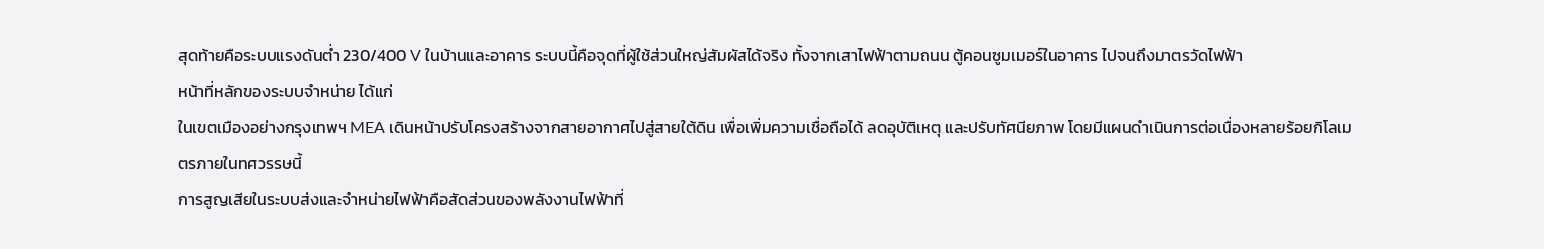สุดท้ายคือระบบแรงดันต่ำ 230/400 V ในบ้านและอาคาร ระบบนี้คือจุดที่ผู้ใช้ส่วนใหญ่สัมผัสได้จริง ทั้งจากเสาไฟฟ้าตามถนน ตู้คอนซูมเมอร์ในอาคาร ไปจนถึงมาตรวัดไฟฟ้า
หน้าที่หลักของระบบจำหน่าย ได้แก่
ในเขตเมืองอย่างกรุงเทพฯ MEA เดินหน้าปรับโครงสร้างจากสายอากาศไปสู่สายใต้ดิน เพื่อเพิ่มความเชื่อถือได้ ลดอุบัติเหตุ และปรับทัศนียภาพ โดยมีแผนดำเนินการต่อเนื่องหลายร้อยกิโลเมตรภายในทศวรรษนี้
การสูญเสียในระบบส่งและจำหน่ายไฟฟ้าคือสัดส่วนของพลังงานไฟฟ้าที่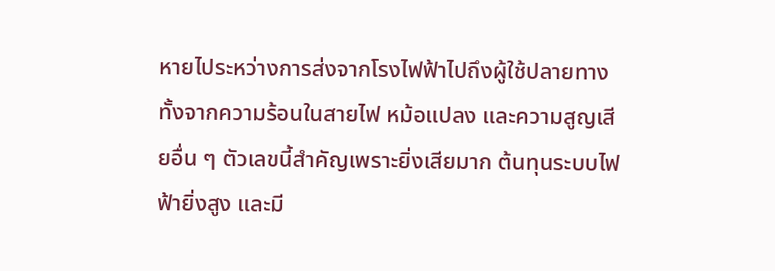หายไประหว่างการส่งจากโรงไฟฟ้าไปถึงผู้ใช้ปลายทาง ทั้งจากความร้อนในสายไฟ หม้อแปลง และความสูญเสียอื่น ๆ ตัวเลขนี้สำคัญเพราะยิ่งเสียมาก ต้นทุนระบบไฟฟ้ายิ่งสูง และมี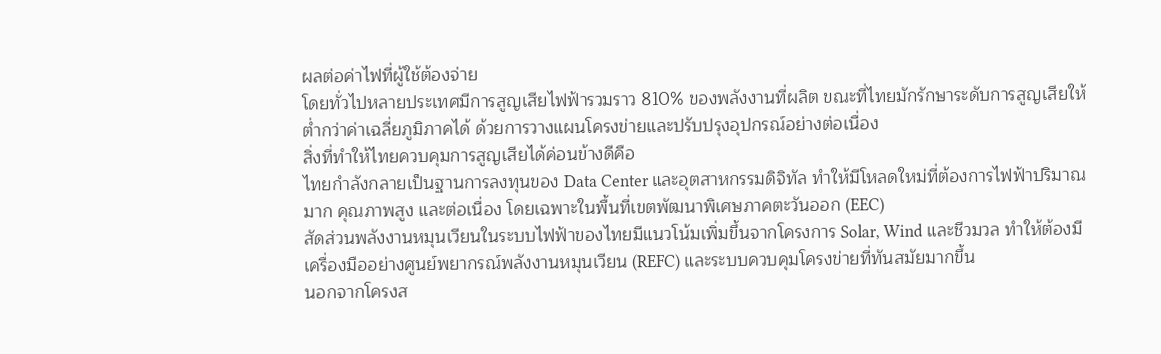ผลต่อค่าไฟที่ผู้ใช้ต้องจ่าย
โดยทั่วไปหลายประเทศมีการสูญเสียไฟฟ้ารวมราว 810% ของพลังงานที่ผลิต ขณะที่ไทยมักรักษาระดับการสูญเสียให้ต่ำกว่าค่าเฉลี่ยภูมิภาคได้ ด้วยการวางแผนโครงข่ายและปรับปรุงอุปกรณ์อย่างต่อเนื่อง
สิ่งที่ทำให้ไทยควบคุมการสูญเสียได้ค่อนข้างดีคือ
ไทยกำลังกลายเป็นฐานการลงทุนของ Data Center และอุตสาหกรรมดิจิทัล ทำให้มีโหลดใหม่ที่ต้องการไฟฟ้าปริมาณมาก คุณภาพสูง และต่อเนื่อง โดยเฉพาะในพื้นที่เขตพัฒนาพิเศษภาคตะวันออก (EEC)
สัดส่วนพลังงานหมุนเวียนในระบบไฟฟ้าของไทยมีแนวโน้มเพิ่มขึ้นจากโครงการ Solar, Wind และชีวมวล ทำให้ต้องมีเครื่องมืออย่างศูนย์พยากรณ์พลังงานหมุนเวียน (REFC) และระบบควบคุมโครงข่ายที่ทันสมัยมากขึ้น
นอกจากโครงส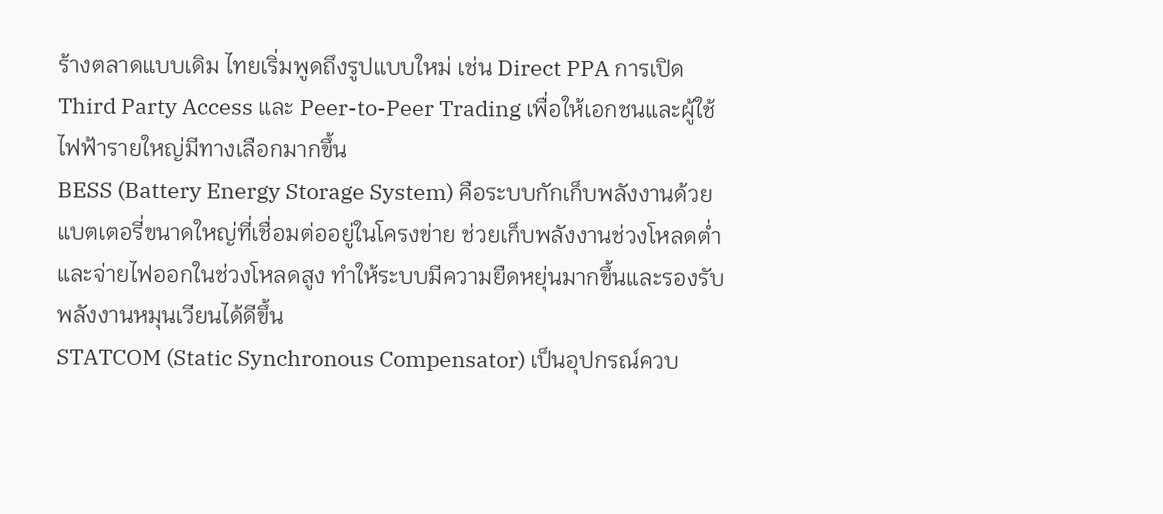ร้างตลาดแบบเดิม ไทยเริ่มพูดถึงรูปแบบใหม่ เช่น Direct PPA การเปิด Third Party Access และ Peer-to-Peer Trading เพื่อให้เอกชนและผู้ใช้ไฟฟ้ารายใหญ่มีทางเลือกมากขึ้น
BESS (Battery Energy Storage System) คือระบบกักเก็บพลังงานด้วยแบตเตอรี่ขนาดใหญ่ที่เชื่อมต่ออยู่ในโครงข่าย ช่วยเก็บพลังงานช่วงโหลดต่ำและจ่ายไฟออกในช่วงโหลดสูง ทำให้ระบบมีความยืดหยุ่นมากขึ้นและรองรับพลังงานหมุนเวียนได้ดีขึ้น
STATCOM (Static Synchronous Compensator) เป็นอุปกรณ์ควบ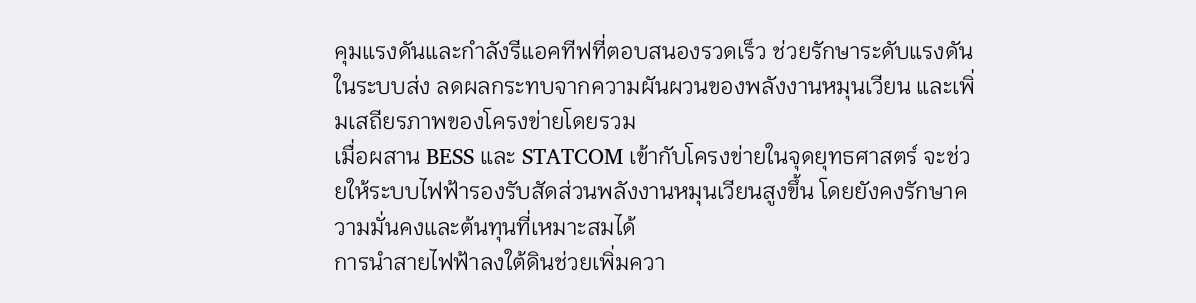คุมแรงดันและกำลังรีแอคทีฟที่ตอบสนองรวดเร็ว ช่วยรักษาระดับแรงดันในระบบส่ง ลดผลกระทบจากความผันผวนของพลังงานหมุนเวียน และเพิ่มเสถียรภาพของโครงข่ายโดยรวม
เมื่อผสาน BESS และ STATCOM เข้ากับโครงข่ายในจุดยุทธศาสตร์ จะช่วยให้ระบบไฟฟ้ารองรับสัดส่วนพลังงานหมุนเวียนสูงขึ้น โดยยังคงรักษาความมั่นคงและต้นทุนที่เหมาะสมได้
การนำสายไฟฟ้าลงใต้ดินช่วยเพิ่มควา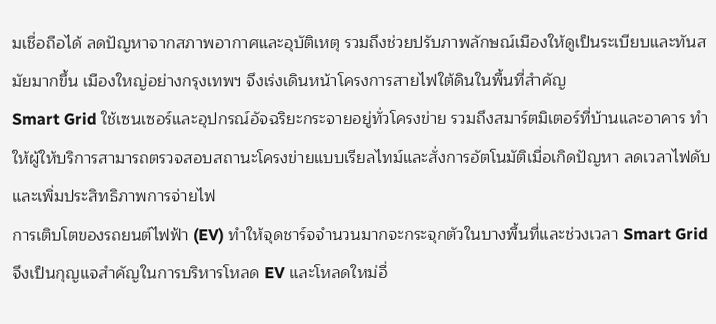มเชื่อถือได้ ลดปัญหาจากสภาพอากาศและอุบัติเหตุ รวมถึงช่วยปรับภาพลักษณ์เมืองให้ดูเป็นระเบียบและทันสมัยมากขึ้น เมืองใหญ่อย่างกรุงเทพฯ จึงเร่งเดินหน้าโครงการสายไฟใต้ดินในพื้นที่สำคัญ
Smart Grid ใช้เซนเซอร์และอุปกรณ์อัจฉริยะกระจายอยู่ทั่วโครงข่าย รวมถึงสมาร์ตมิเตอร์ที่บ้านและอาคาร ทำให้ผู้ให้บริการสามารถตรวจสอบสถานะโครงข่ายแบบเรียลไทม์และสั่งการอัตโนมัติเมื่อเกิดปัญหา ลดเวลาไฟดับและเพิ่มประสิทธิภาพการจ่ายไฟ
การเติบโตของรถยนต์ไฟฟ้า (EV) ทำให้จุดชาร์จจำนวนมากจะกระจุกตัวในบางพื้นที่และช่วงเวลา Smart Grid จึงเป็นกุญแจสำคัญในการบริหารโหลด EV และโหลดใหม่อื่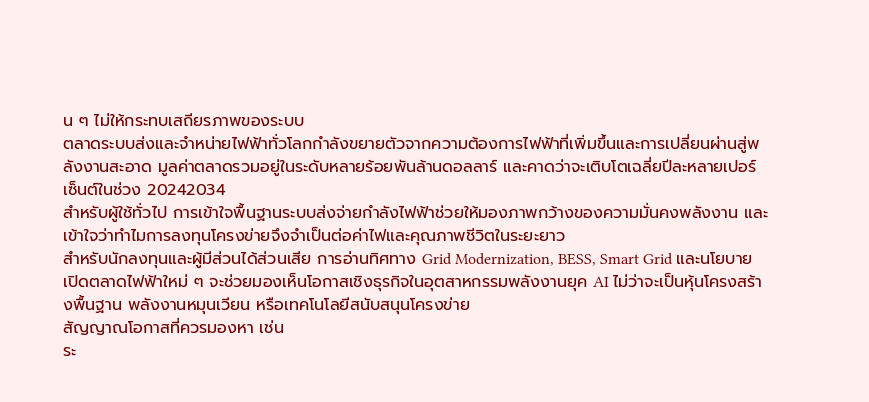น ๆ ไม่ให้กระทบเสถียรภาพของระบบ
ตลาดระบบส่งและจำหน่ายไฟฟ้าทั่วโลกกำลังขยายตัวจากความต้องการไฟฟ้าที่เพิ่มขึ้นและการเปลี่ยนผ่านสู่พลังงานสะอาด มูลค่าตลาดรวมอยู่ในระดับหลายร้อยพันล้านดอลลาร์ และคาดว่าจะเติบโตเฉลี่ยปีละหลายเปอร์เซ็นต์ในช่วง 20242034
สำหรับผู้ใช้ทั่วไป การเข้าใจพื้นฐานระบบส่งจ่ายกำลังไฟฟ้าช่วยให้มองภาพกว้างของความมั่นคงพลังงาน และเข้าใจว่าทำไมการลงทุนโครงข่ายจึงจำเป็นต่อค่าไฟและคุณภาพชีวิตในระยะยาว
สำหรับนักลงทุนและผู้มีส่วนได้ส่วนเสีย การอ่านทิศทาง Grid Modernization, BESS, Smart Grid และนโยบายเปิดตลาดไฟฟ้าใหม่ ๆ จะช่วยมองเห็นโอกาสเชิงธุรกิจในอุตสาหกรรมพลังงานยุค AI ไม่ว่าจะเป็นหุ้นโครงสร้างพื้นฐาน พลังงานหมุนเวียน หรือเทคโนโลยีสนับสนุนโครงข่าย
สัญญาณโอกาสที่ควรมองหา เช่น
ระ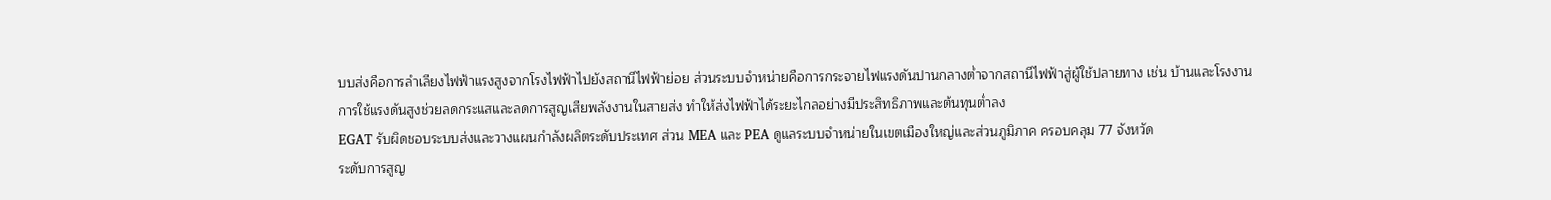บบส่งคือการลำเลียงไฟฟ้าแรงสูงจากโรงไฟฟ้าไปยังสถานีไฟฟ้าย่อย ส่วนระบบจำหน่ายคือการกระจายไฟแรงดันปานกลางต่ำจากสถานีไฟฟ้าสู่ผู้ใช้ปลายทาง เช่น บ้านและโรงงาน
การใช้แรงดันสูงช่วยลดกระแสและลดการสูญเสียพลังงานในสายส่ง ทำให้ส่งไฟฟ้าได้ระยะไกลอย่างมีประสิทธิภาพและต้นทุนต่ำลง
EGAT รับผิดชอบระบบส่งและวางแผนกำลังผลิตระดับประเทศ ส่วน MEA และ PEA ดูแลระบบจำหน่ายในเขตเมืองใหญ่และส่วนภูมิภาค ครอบคลุม 77 จังหวัด
ระดับการสูญ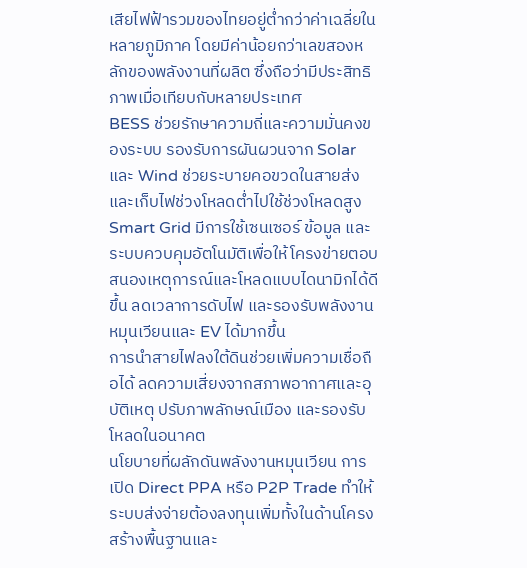เสียไฟฟ้ารวมของไทยอยู่ต่ำกว่าค่าเฉลี่ยในหลายภูมิภาค โดยมีค่าน้อยกว่าเลขสองหลักของพลังงานที่ผลิต ซึ่งถือว่ามีประสิทธิภาพเมื่อเทียบกับหลายประเทศ
BESS ช่วยรักษาความถี่และความมั่นคงของระบบ รองรับการผันผวนจาก Solar และ Wind ช่วยระบายคอขวดในสายส่ง และเก็บไฟช่วงโหลดต่ำไปใช้ช่วงโหลดสูง
Smart Grid มีการใช้เซนเซอร์ ข้อมูล และระบบควบคุมอัตโนมัติเพื่อให้โครงข่ายตอบสนองเหตุการณ์และโหลดแบบไดนามิกได้ดีขึ้น ลดเวลาการดับไฟ และรองรับพลังงานหมุนเวียนและ EV ได้มากขึ้น
การนำสายไฟลงใต้ดินช่วยเพิ่มความเชื่อถือได้ ลดความเสี่ยงจากสภาพอากาศและอุบัติเหตุ ปรับภาพลักษณ์เมือง และรองรับโหลดในอนาคต
นโยบายที่ผลักดันพลังงานหมุนเวียน การเปิด Direct PPA หรือ P2P Trade ทำให้ระบบส่งจ่ายต้องลงทุนเพิ่มทั้งในด้านโครงสร้างพื้นฐานและ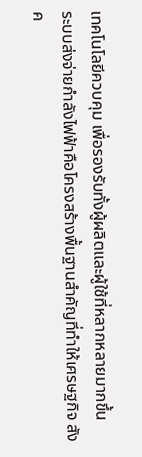เทคโนโลยีควบคุม เพื่อรองรับทั้งผู้ผลิตและผู้ใช้ที่หลากหลายมากขึ้น
ระบบส่งจ่ายกำลังไฟฟ้าคือโครงสร้างพื้นฐานสำคัญที่ทำให้เศรษฐกิจ สังค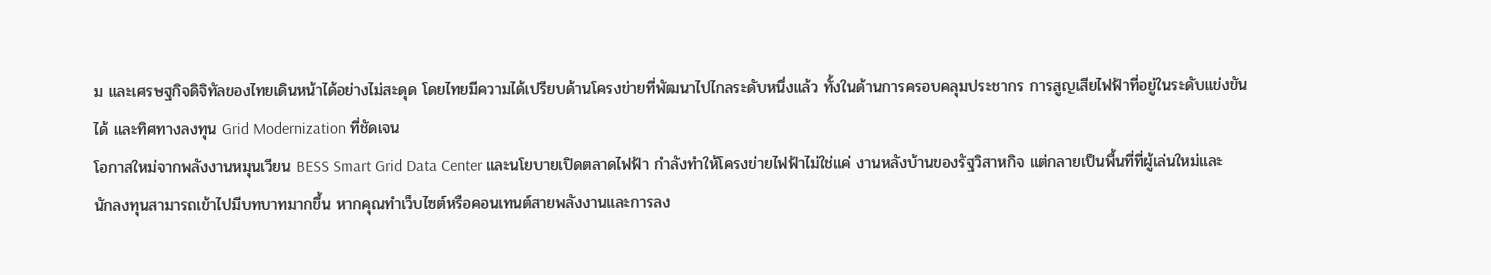ม และเศรษฐกิจดิจิทัลของไทยเดินหน้าได้อย่างไม่สะดุด โดยไทยมีความได้เปรียบด้านโครงข่ายที่พัฒนาไปไกลระดับหนึ่งแล้ว ทั้งในด้านการครอบคลุมประชากร การสูญเสียไฟฟ้าที่อยู่ในระดับแข่งขันได้ และทิศทางลงทุน Grid Modernization ที่ชัดเจน
โอกาสใหม่จากพลังงานหมุนเวียน BESS Smart Grid Data Center และนโยบายเปิดตลาดไฟฟ้า กำลังทำให้โครงข่ายไฟฟ้าไม่ใช่แค่ งานหลังบ้านของรัฐวิสาหกิจ แต่กลายเป็นพื้นที่ที่ผู้เล่นใหม่และนักลงทุนสามารถเข้าไปมีบทบาทมากขึ้น หากคุณทำเว็บไซต์หรือคอนเทนต์สายพลังงานและการลง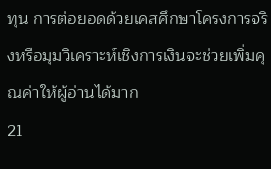ทุน การต่อยอดด้วยเคสศึกษาโครงการจริงหรือมุมวิเคราะห์เชิงการเงินจะช่วยเพิ่มคุณค่าให้ผู้อ่านได้มาก
21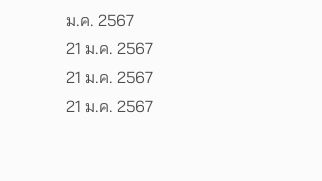ม.ค. 2567
21 ม.ค. 2567
21 ม.ค. 2567
21 ม.ค. 2567